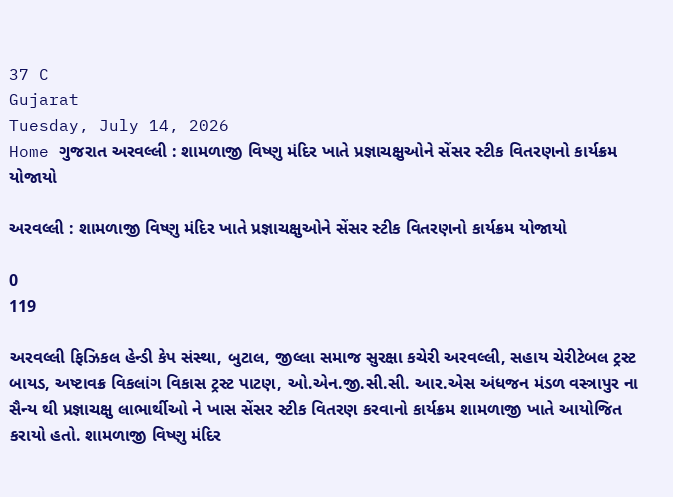37 C
Gujarat
Tuesday, July 14, 2026
Home ગુજરાત અરવલ્લી : શામળાજી વિષ્ણુ મંદિર ખાતે પ્રજ્ઞાચક્ષુઓને સેંસર સ્ટીક વિતરણનો કાર્યક્રમ યોજાયો

અરવલ્લી : શામળાજી વિષ્ણુ મંદિર ખાતે પ્રજ્ઞાચક્ષુઓને સેંસર સ્ટીક વિતરણનો કાર્યક્રમ યોજાયો

0
119

અરવલ્લી ફિઝિકલ હેન્ડી કેપ સંસ્થા, બુટાલ, જીલ્લા સમાજ સુરક્ષા કચેરી અરવલ્લી, સહાય ચેરીટેબલ ટ્રસ્ટ બાયડ, અષ્ટાવક્ર વિકલાંગ વિકાસ ટ્રસ્ટ પાટણ, ઓ.એન.જી.સી.સી. આર.એસ અંધજન મંડળ વસ્ત્રાપુર ના સૈન્ય થી પ્રજ્ઞાચક્ષુ લાભાર્થીઓ ને ખાસ સેંસર સ્ટીક વિતરણ કરવાનો કાર્યક્રમ શામળાજી ખાતે આયોજિત કરાયો હતો. શામળાજી વિષ્ણુ મંદિર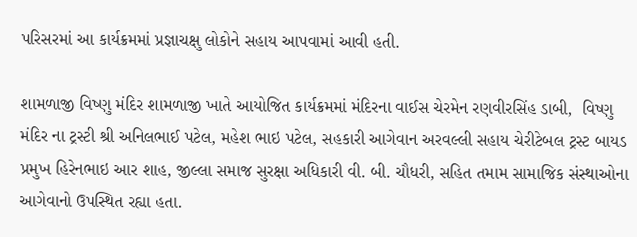પરિસરમાં આ કાર્યક્રમમાં પ્રજ્ઞાચક્ષુ લોકોને સહાય આપવામાં આવી હતી.

શામળાજી વિષ્ણુ મંદિર શામળાજી ખાતે આયોજિત કાર્યક્રમમાં મંદિરના વાઈસ ચેરમેન રણવીરસિંહ ડાબી,  વિષ્ણુ મંદિર ના ટ્રસ્ટી શ્રી અનિલભાઈ પટેલ, મહેશ ભાઇ પટેલ, સહકારી આગેવાન અરવલ્લી સહાય ચેરીટેબલ ટ્રસ્ટ બાયડ પ્રમુખ હિરેનભાઇ આર શાહ, જીલ્લા સમાજ સુરક્ષા અધિકારી વી. બી. ચૌધરી, સહિત તમામ સામાજિક સંસ્થાઓના આગેવાનો ઉપસ્થિત રહ્યા હતા.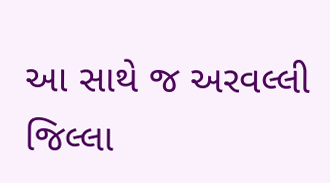આ સાથે જ અરવલ્લી જિલ્લા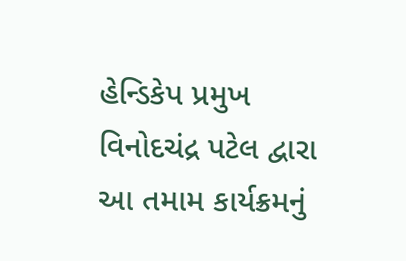હેન્ડિકેપ પ્રમુખ વિનોદચંદ્ર પટેલ દ્વારા આ તમામ કાર્યક્રમનું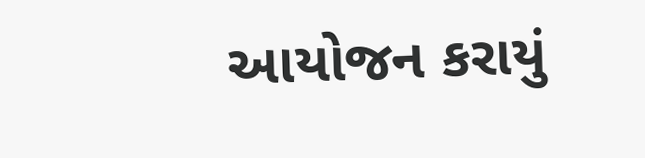આયોજન કરાયું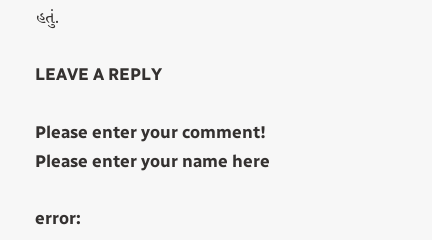હતું.

LEAVE A REPLY

Please enter your comment!
Please enter your name here

error: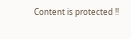Content is protected !!